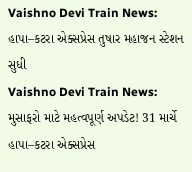Vaishno Devi Train News: હાપા–કટરા એક્સપ્રેસ તુષાર મહાજન સ્ટેશન સુધી
Vaishno Devi Train News: મુસાફરો માટે મહત્વપૂર્ણ અપડેટ! 31 માર્ચે હાપા–કટરા એક્સપ્રેસ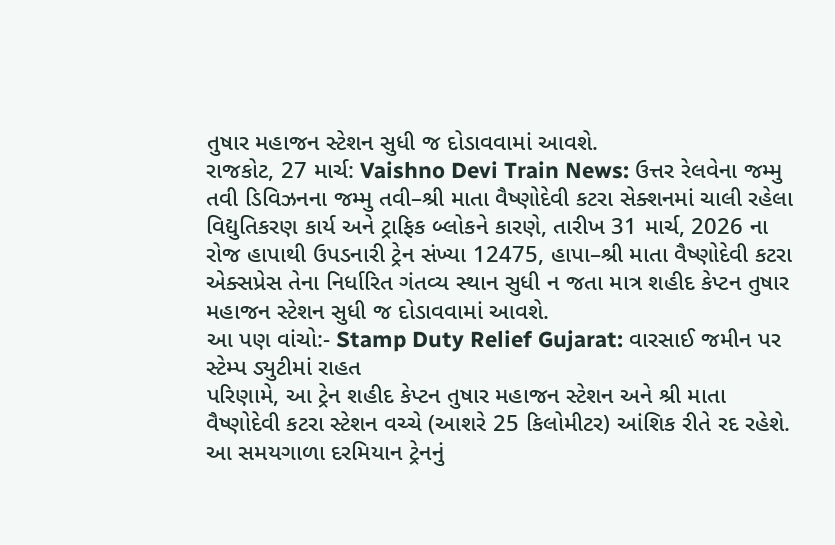તુષાર મહાજન સ્ટેશન સુધી જ દોડાવવામાં આવશે.
રાજકોટ, 27 માર્ચ: Vaishno Devi Train News: ઉત્તર રેલવેના જમ્મુ તવી ડિવિઝનના જમ્મુ તવી–શ્રી માતા વૈષ્ણોદેવી કટરા સેક્શનમાં ચાલી રહેલા વિદ્યુતિકરણ કાર્ય અને ટ્રાફિક બ્લોકને કારણે, તારીખ 31 માર્ચ, 2026 ના રોજ હાપાથી ઉપડનારી ટ્રેન સંખ્યા 12475, હાપા–શ્રી માતા વૈષ્ણોદેવી કટરા એક્સપ્રેસ તેના નિર્ધારિત ગંતવ્ય સ્થાન સુધી ન જતા માત્ર શહીદ કેપ્ટન તુષાર મહાજન સ્ટેશન સુધી જ દોડાવવામાં આવશે.
આ પણ વાંચો:- Stamp Duty Relief Gujarat: વારસાઈ જમીન પર સ્ટેમ્પ ડ્યુટીમાં રાહત
પરિણામે, આ ટ્રેન શહીદ કેપ્ટન તુષાર મહાજન સ્ટેશન અને શ્રી માતા વૈષ્ણોદેવી કટરા સ્ટેશન વચ્ચે (આશરે 25 કિલોમીટર) આંશિક રીતે રદ રહેશે. આ સમયગાળા દરમિયાન ટ્રેનનું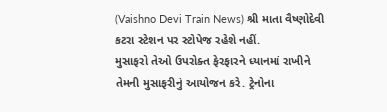(Vaishno Devi Train News) શ્રી માતા વૈષ્ણોદેવી કટરા સ્ટેશન પર સ્ટોપેજ રહેશે નહીં.
મુસાફરો તેઓ ઉપરોક્ત ફેરફારને ધ્યાનમાં રાખીને તેમની મુસાફરીનું આયોજન કરે. ટ્રેનોના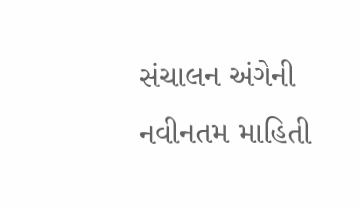સંચાલન અંગેની નવીનતમ માહિતી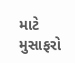માટે મુસાફરો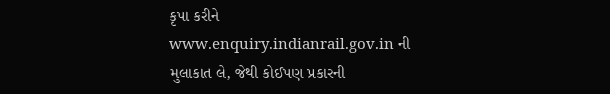કૃપા કરીને www.enquiry.indianrail.gov.in ની મુલાકાત લે, જેથી કોઈપણ પ્રકારની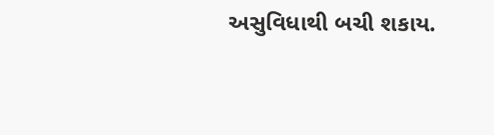અસુવિધાથી બચી શકાય.